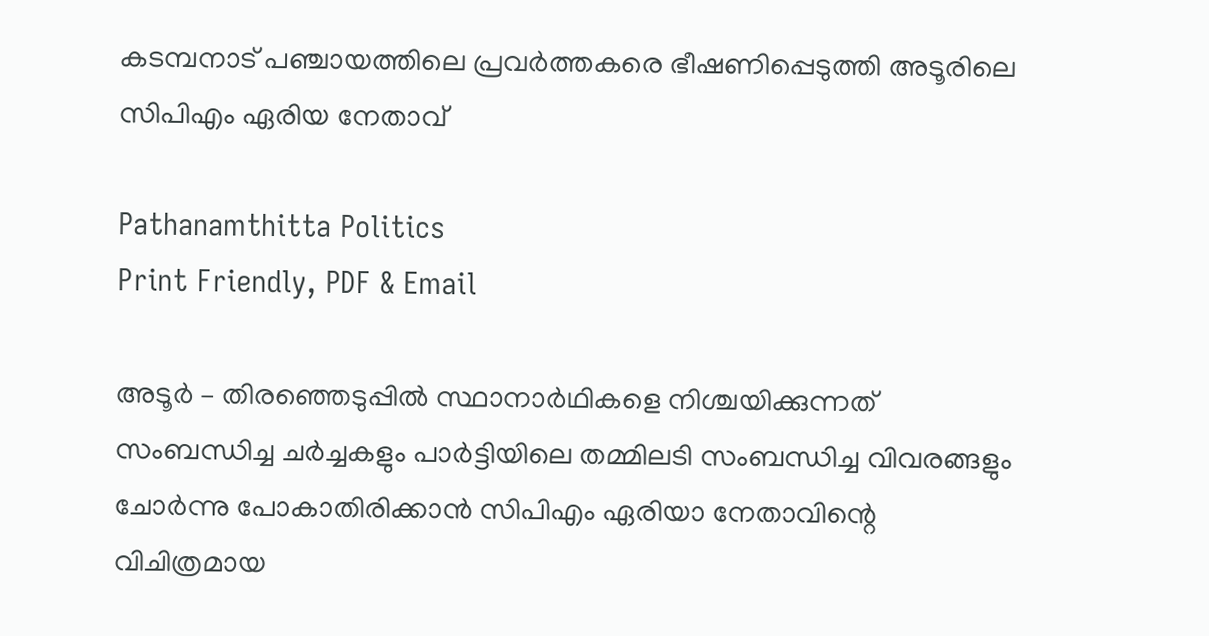കടമ്പനാട് പഞ്ചായത്തിലെ പ്രവർത്തകരെ ഭീഷണിപ്പെടുത്തി അടൂരിലെ സിപിഎം ഏരിയ നേതാവ്

Pathanamthitta Politics
Print Friendly, PDF & Email

അടൂർ – തിരഞ്ഞെടുപ്പിൽ സ്ഥാനാർഥികളെ നിശ്ചയിക്കുന്നത് സംബന്ധിച്ച ചർച്ചകളും പാർട്ടിയിലെ തമ്മിലടി സംബന്ധിച്ച വിവരങ്ങളും ചോർന്നു പോകാതിരിക്കാൻ സിപിഎം ഏരിയാ നേതാവിന്റെ വിചിത്രമായ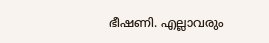ഭീഷണി. എല്ലാവരും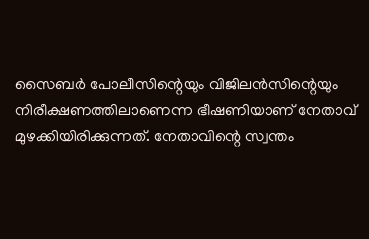സൈബർ പോലീസിന്റെയും വിജിലൻസിന്റെയും നിരീക്ഷണത്തിലാണെന്ന ഭീഷണിയാണ് നേതാവ് മുഴക്കിയിരിക്കുന്നത്. നേതാവിന്റെ സ്വന്തം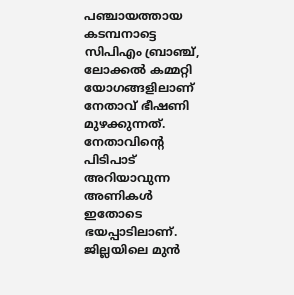പഞ്ചായത്തായ കടമ്പനാട്ടെ സിപിഎം ബ്രാഞ്ച്, ലോക്കൽ കമ്മറ്റി യോഗങ്ങളിലാണ് നേതാവ് ഭീഷണി മുഴക്കുന്നത്. നേതാവിന്റെ പിടിപാട് അറിയാവുന്ന അണികൾ ഇതോടെ ഭയപ്പാടിലാണ്. ജില്ലയിലെ മുൻ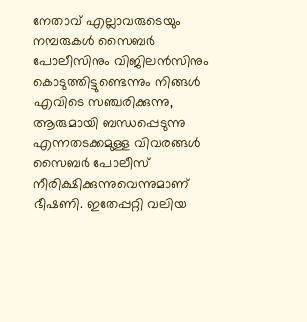നേതാവ് എല്ലാവരുടെയും നമ്പരുകൾ സൈബർ പോലീസിനും വിജിലൻസിനും കൊടുത്തിട്ടുണ്ടെന്നും നിങ്ങൾ എവിടെ സഞ്ചരിക്കുന്നു, ആരുമായി ബന്ധപ്പെടുന്നു എന്നതടക്കമുള്ള വിവരങ്ങൾ സൈബർ പോലീസ് നീരിക്ഷിക്കുന്നുവെന്നുമാണ് ഭീഷണി. ഇതേപ്പറ്റി വലിയ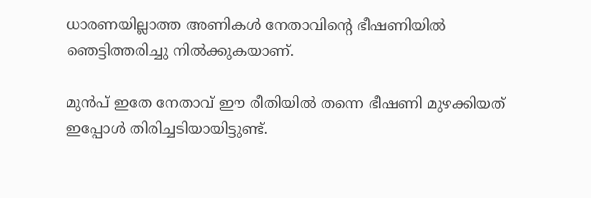ധാരണയില്ലാത്ത അണികൾ നേതാവിന്റെ ഭീഷണിയിൽ ഞെട്ടിത്തരിച്ചു നിൽക്കുകയാണ്.

മുൻപ് ഇതേ നേതാവ് ഈ രീതിയിൽ തന്നെ ഭീഷണി മുഴക്കിയത് ഇപ്പോൾ തിരിച്ചടിയായിട്ടുണ്ട്.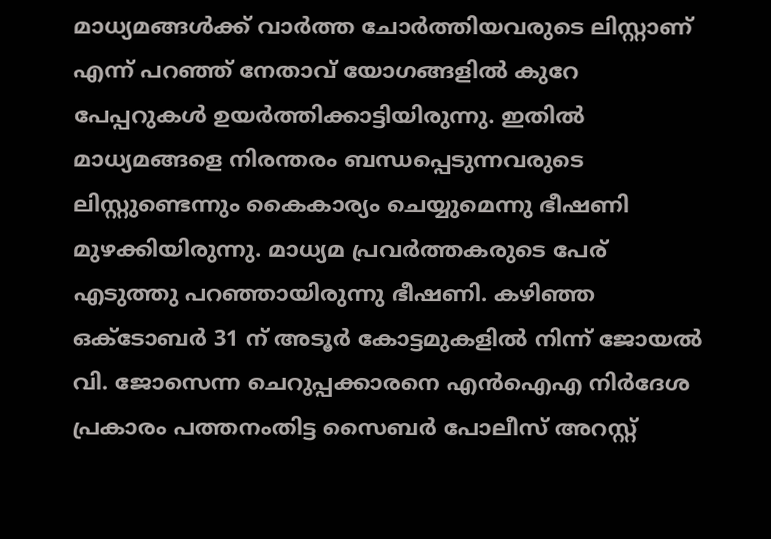മാധ്യമങ്ങൾക്ക് വാർത്ത ചോർത്തിയവരുടെ ലിസ്റ്റാണ് എന്ന് പറഞ്ഞ് നേതാവ് യോഗങ്ങളിൽ കുറേ പേപ്പറുകൾ ഉയർത്തിക്കാട്ടിയിരുന്നു. ഇതിൽ മാധ്യമങ്ങളെ നിരന്തരം ബന്ധപ്പെടുന്നവരുടെ ലിസ്റ്റുണ്ടെന്നും കൈകാര്യം ചെയ്യുമെന്നു ഭീഷണി മുഴക്കിയിരുന്നു. മാധ്യമ പ്രവർത്തകരുടെ പേര് എടുത്തു പറഞ്ഞായിരുന്നു ഭീഷണി. കഴിഞ്ഞ ഒക്‌ടോബർ 31 ന് അടൂർ കോട്ടമുകളിൽ നിന്ന് ജോയൽ വി. ജോസെന്ന ചെറുപ്പക്കാരനെ എൻഐഎ നിർദേശ പ്രകാരം പത്തനംതിട്ട സൈബർ പോലീസ് അറസ്റ്റ്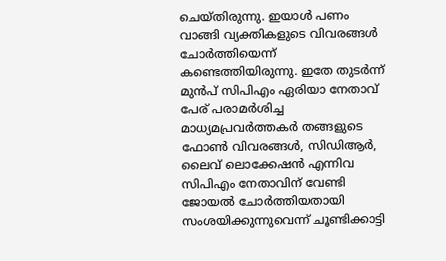ചെയ്തിരുന്നു. ഇയാൾ പണം വാങ്ങി വ്യക്തികളുടെ വിവരങ്ങൾ ചോർത്തിയെന്ന് കണ്ടെത്തിയിരുന്നു. ഇതേ തുടർന്ന് മുൻപ് സിപിഎം ഏരിയാ നേതാവ് പേര് പരാമർശിച്ച മാധ്യമപ്രവർത്തകർ തങ്ങളുടെ ഫോൺ വിവരങ്ങൾ, സിഡിആർ, ലൈവ് ലൊക്കേഷൻ എന്നിവ സിപിഎം നേതാവിന് വേണ്ടി ജോയൽ ചോർത്തിയതായി സംശയിക്കുന്നുവെന്ന് ചൂണ്ടിക്കാട്ടി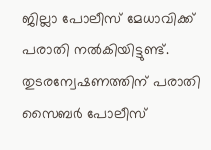ജില്ലാ പോലീസ് മേധാവിക്ക് പരാതി നൽകിയിട്ടുണ്ട്. തുടരന്വേഷണത്തിന് പരാതി സൈബർ പോലീസ്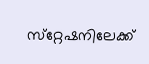സ്‌റ്റേഷനിലേക്ക്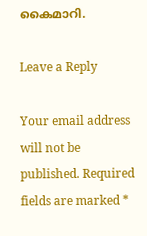കൈമാറി.

Leave a Reply

Your email address will not be published. Required fields are marked *